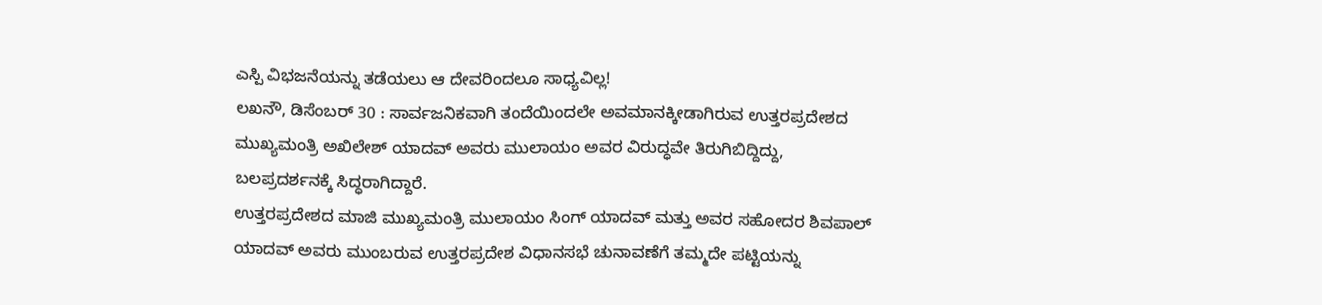ಎಸ್ಪಿ ವಿಭಜನೆಯನ್ನು ತಡೆಯಲು ಆ ದೇವರಿಂದಲೂ ಸಾಧ್ಯವಿಲ್ಲ!
ಲಖನೌ, ಡಿಸೆಂಬರ್ 30 : ಸಾರ್ವಜನಿಕವಾಗಿ ತಂದೆಯಿಂದಲೇ ಅವಮಾನಕ್ಕೀಡಾಗಿರುವ ಉತ್ತರಪ್ರದೇಶದ ಮುಖ್ಯಮಂತ್ರಿ ಅಖಿಲೇಶ್ ಯಾದವ್ ಅವರು ಮುಲಾಯಂ ಅವರ ವಿರುದ್ಧವೇ ತಿರುಗಿಬಿದ್ದಿದ್ದು, ಬಲಪ್ರದರ್ಶನಕ್ಕೆ ಸಿದ್ಧರಾಗಿದ್ದಾರೆ.
ಉತ್ತರಪ್ರದೇಶದ ಮಾಜಿ ಮುಖ್ಯಮಂತ್ರಿ ಮುಲಾಯಂ ಸಿಂಗ್ ಯಾದವ್ ಮತ್ತು ಅವರ ಸಹೋದರ ಶಿವಪಾಲ್ ಯಾದವ್ ಅವರು ಮುಂಬರುವ ಉತ್ತರಪ್ರದೇಶ ವಿಧಾನಸಭೆ ಚುನಾವಣೆಗೆ ತಮ್ಮದೇ ಪಟ್ಟಿಯನ್ನು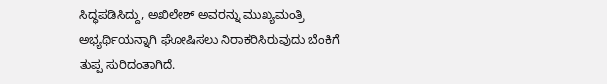ಸಿದ್ಧಪಡಿಸಿದ್ದು, ಅಖಿಲೇಶ್ ಅವರನ್ನು ಮುಖ್ಯಮಂತ್ರಿ ಅಭ್ಯರ್ಥಿಯನ್ನಾಗಿ ಘೋಷಿಸಲು ನಿರಾಕರಿಸಿರುವುದು ಬೆಂಕಿಗೆ ತುಪ್ಪ ಸುರಿದಂತಾಗಿದೆ.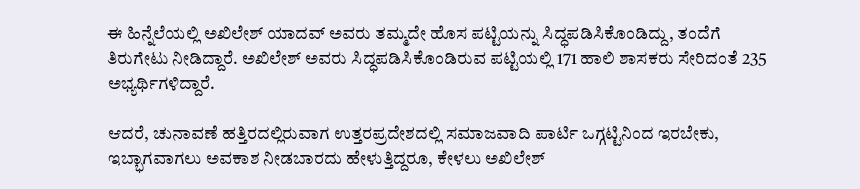ಈ ಹಿನ್ನೆಲೆಯಲ್ಲಿ ಅಖಿಲೇಶ್ ಯಾದವ್ ಅವರು ತಮ್ಮದೇ ಹೊಸ ಪಟ್ಟಿಯನ್ನು ಸಿದ್ಧಪಡಿಸಿಕೊಂಡಿದ್ದು, ತಂದೆಗೆ ತಿರುಗೇಟು ನೀಡಿದ್ದಾರೆ. ಅಖಿಲೇಶ್ ಅವರು ಸಿದ್ಧಪಡಿಸಿಕೊಂಡಿರುವ ಪಟ್ಟಿಯಲ್ಲಿ 171 ಹಾಲಿ ಶಾಸಕರು ಸೇರಿದಂತೆ 235 ಅಭ್ಯರ್ಥಿಗಳಿದ್ದಾರೆ.

ಆದರೆ, ಚುನಾವಣೆ ಹತ್ತಿರದಲ್ಲಿರುವಾಗ ಉತ್ತರಪ್ರದೇಶದಲ್ಲಿ ಸಮಾಜವಾದಿ ಪಾರ್ಟಿ ಒಗ್ಗಟ್ಟಿನಿಂದ ಇರಬೇಕು, ಇಬ್ಭಾಗವಾಗಲು ಅವಕಾಶ ನೀಡಬಾರದು ಹೇಳುತ್ತಿದ್ದರೂ, ಕೇಳಲು ಅಖಿಲೇಶ್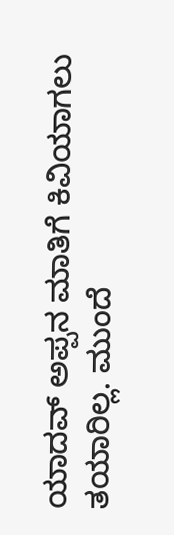ಯಾದವ್ ಅಪ್ಪನ ಮಾತಿಗೆ ಕಿವಿಯಾಗಲು ತಯಾರಿಲ್ಲ. ಮುಂದೆ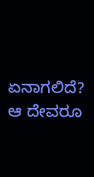ಏನಾಗಲಿದೆ? ಆ ದೇವರೂ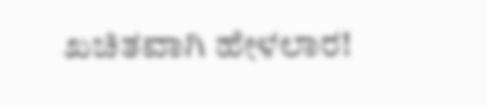ಖಚಿತವಾಗಿ ಹೇಳಲಾರ!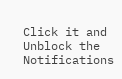Click it and Unblock the Notifications